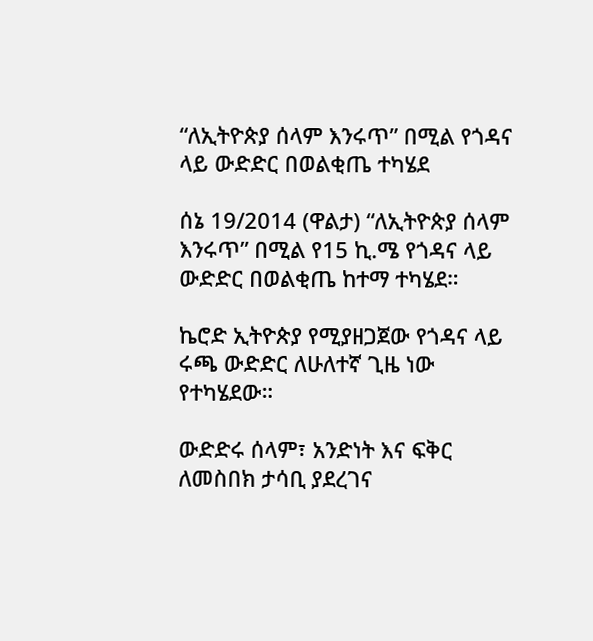“ለኢትዮጵያ ሰላም እንሩጥ” በሚል የጎዳና ላይ ውድድር በወልቂጤ ተካሄደ

ሰኔ 19/2014 (ዋልታ) “ለኢትዮጵያ ሰላም እንሩጥ” በሚል የ15 ኪ.ሜ የጎዳና ላይ ውድድር በወልቂጤ ከተማ ተካሄደ።

ኬሮድ ኢትዮጵያ የሚያዘጋጀው የጎዳና ላይ ሩጫ ውድድር ለሁለተኛ ጊዜ ነው የተካሄደው።

ውድድሩ ሰላም፣ አንድነት እና ፍቅር ለመስበክ ታሳቢ ያደረገና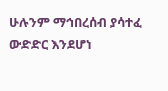ሁሉንም ማኅበረሰብ ያሳተፈ ውድድር እንደሆነ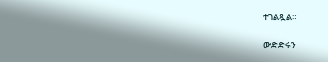ተገልጿል።

ውድድሩን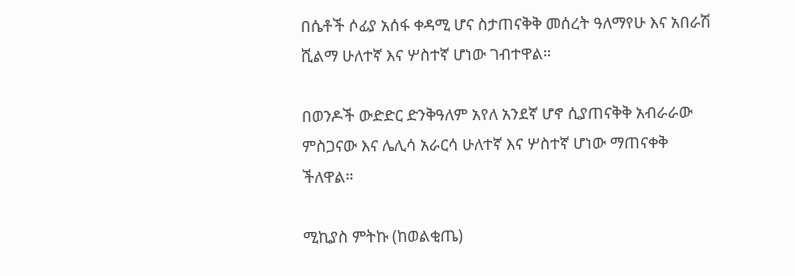በሴቶች ሶፊያ አሰፋ ቀዳሚ ሆና ስታጠናቅቅ መሰረት ዓለማየሁ እና አበራሽ ሺልማ ሁለተኛ እና ሦስተኛ ሆነው ገብተዋል።

በወንዶች ውድድር ድንቅዓለም አየለ አንደኛ ሆኖ ሲያጠናቅቅ አብራራው ምስጋናው እና ሌሊሳ አራርሳ ሁለተኛ እና ሦስተኛ ሆነው ማጠናቀቅ ችለዋል።

ሚኪያስ ምትኩ (ከወልቂጤ)